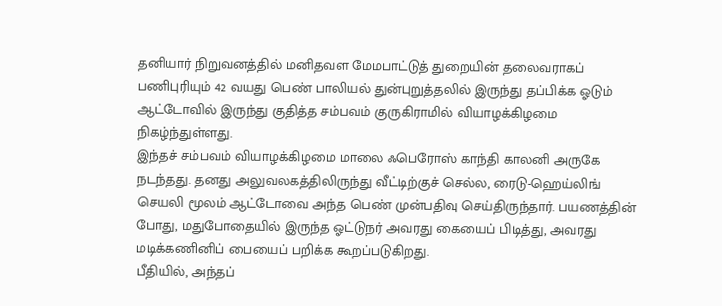தனியார் நிறுவனத்தில் மனிதவள மேமபாட்டுத் துறையின் தலைவராகப் பணிபுரியும் 42 வயது பெண் பாலியல் துன்புறுத்தலில் இருந்து தப்பிக்க ஓடும் ஆட்டோவில் இருந்து குதித்த சம்பவம் குருகிராமில் வியாழக்கிழமை நிகழ்ந்துள்ளது.
இந்தச் சம்பவம் வியாழக்கிழமை மாலை ஃபெரோஸ் காந்தி காலனி அருகே நடந்தது. தனது அலுவலகத்திலிருந்து வீட்டிற்குச் செல்ல, ரைடு-ஹெய்லிங் செயலி மூலம் ஆட்டோவை அந்த பெண் முன்பதிவு செய்திருந்தார். பயணத்தின் போது, மதுபோதையில் இருந்த ஓட்டுநர் அவரது கையைப் பிடித்து, அவரது மடிக்கணினிப் பையைப் பறிக்க கூறப்படுகிறது.
பீதியில், அந்தப்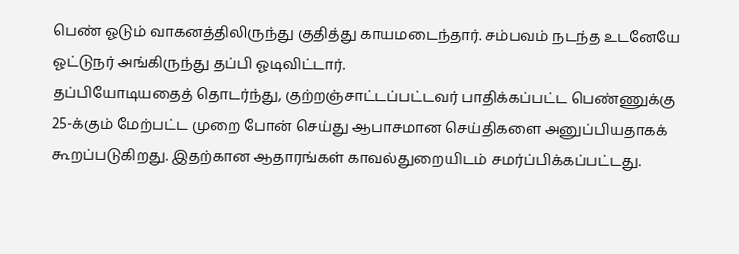பெண் ஓடும் வாகனத்திலிருந்து குதித்து காயமடைந்தார். சம்பவம் நடந்த உடனேயே ஓட்டுநர் அங்கிருந்து தப்பி ஓடிவிட்டார்.
தப்பியோடியதைத் தொடர்ந்து, குற்றஞ்சாட்டப்பட்டவர் பாதிக்கப்பட்ட பெண்ணுக்கு 25-க்கும் மேற்பட்ட முறை போன் செய்து ஆபாசமான செய்திகளை அனுப்பியதாகக் கூறப்படுகிறது. இதற்கான ஆதாரங்கள் காவல்துறையிடம் சமர்ப்பிக்கப்பட்டது.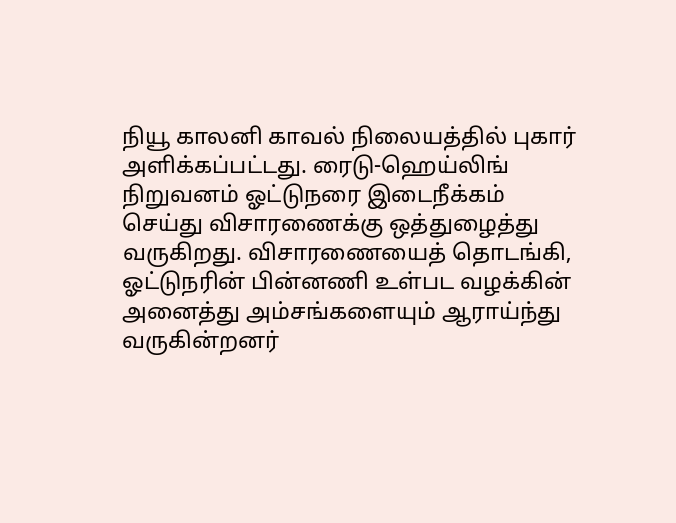நியூ காலனி காவல் நிலையத்தில் புகார் அளிக்கப்பட்டது. ரைடு-ஹெய்லிங் நிறுவனம் ஓட்டுநரை இடைநீக்கம் செய்து விசாரணைக்கு ஒத்துழைத்து வருகிறது. விசாரணையைத் தொடங்கி, ஓட்டுநரின் பின்னணி உள்பட வழக்கின் அனைத்து அம்சங்களையும் ஆராய்ந்து வருகின்றனர்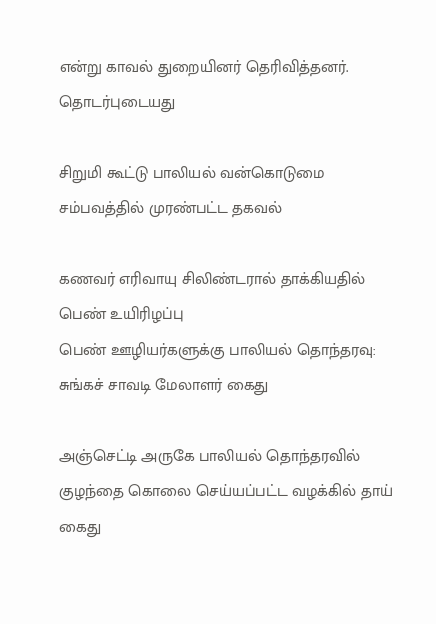என்று காவல் துறையினர் தெரிவித்தனர்.
தொடர்புடையது

சிறுமி கூட்டு பாலியல் வன்கொடுமை சம்பவத்தில் முரண்பட்ட தகவல்

கணவர் எரிவாயு சிலிண்டரால் தாக்கியதில் பெண் உயிரிழப்பு
பெண் ஊழியர்களுக்கு பாலியல் தொந்தரவு: சுங்கச் சாவடி மேலாளர் கைது

அஞ்செட்டி அருகே பாலியல் தொந்தரவில் குழந்தை கொலை செய்யப்பட்ட வழக்கில் தாய் கைது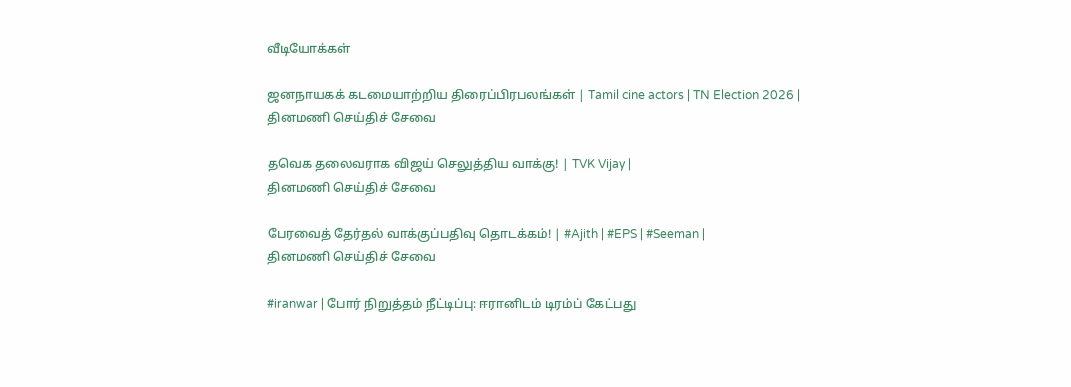வீடியோக்கள்

ஜனநாயகக் கடமையாற்றிய திரைப்பிரபலங்கள் | Tamil cine actors | TN Election 2026 |
தினமணி செய்திச் சேவை

தவெக தலைவராக விஜய் செலுத்திய வாக்கு! | TVK Vijay |
தினமணி செய்திச் சேவை

பேரவைத் தேர்தல் வாக்குப்பதிவு தொடக்கம்! | #Ajith | #EPS | #Seeman |
தினமணி செய்திச் சேவை

#iranwar | போர் நிறுத்தம் நீட்டிப்பு: ஈரானிடம் டிரம்ப் கேட்பது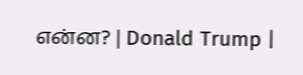என்ன? | Donald Trump |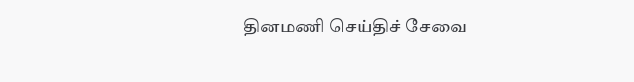தினமணி செய்திச் சேவை